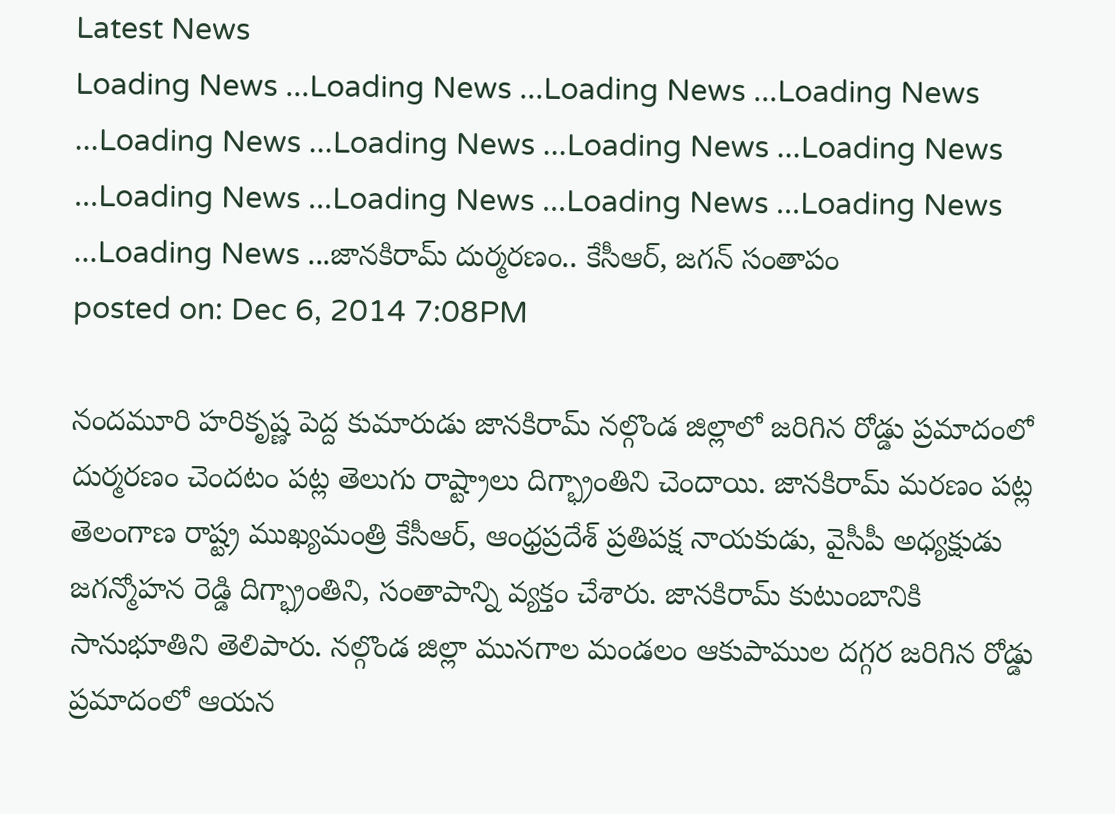Latest News
Loading News ...Loading News ...Loading News ...Loading News ...Loading News ...Loading News ...Loading News ...Loading News ...Loading News ...Loading News ...Loading News ...Loading News ...Loading News ...జానకిరామ్ దుర్మరణం.. కేసీఆర్, జగన్ సంతాపం
posted on: Dec 6, 2014 7:08PM

నందమూరి హరికృష్ణ పెద్ద కుమారుడు జానకిరామ్ నల్గొండ జిల్లాలో జరిగిన రోడ్డు ప్రమాదంలో దుర్మరణం చెందటం పట్ల తెలుగు రాష్ట్రాలు దిగ్భ్రాంతిని చెందాయి. జానకిరామ్ మరణం పట్ల తెలంగాణ రాష్ట్ర ముఖ్యమంత్రి కేసీఆర్, ఆంధ్రప్రదేశ్ ప్రతిపక్ష నాయకుడు, వైసీపీ అధ్యక్షుడు జగన్మోహన రెడ్డి దిగ్భ్రాంతిని, సంతాపాన్ని వ్యక్తం చేశారు. జానకిరామ్ కుటుంబానికి సానుభూతిని తెలిపారు. నల్గొండ జిల్లా మునగాల మండలం ఆకుపాముల దగ్గర జరిగిన రోడ్డు ప్రమాదంలో ఆయన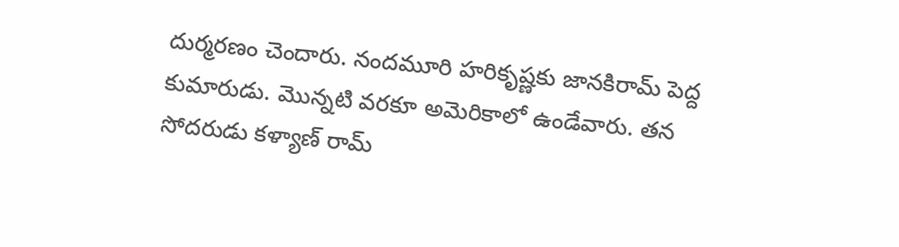దుర్మరణం చెందారు. నందమూరి హరికృష్ణకు జానకిరామ్ పెద్ద కుమారుడు. మొన్నటి వరకూ అమెరికాలో ఉండేవారు. తన సోదరుడు కళ్యాణ్ రామ్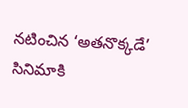నటించిన ‘అతనొక్కడే’ సినిమాకి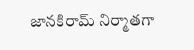జానకిరామ్ నిర్మాతగా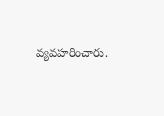వ్యవహరించారు.